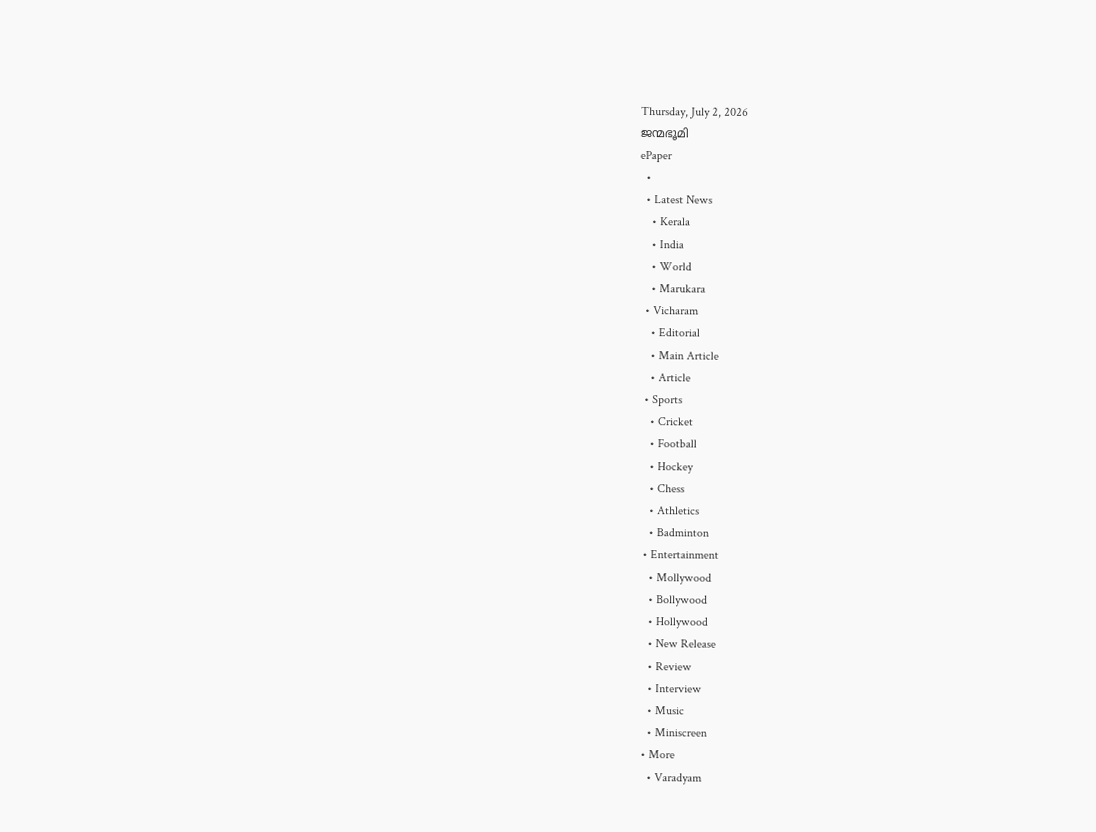Thursday, July 2, 2026
ജന്മഭൂമി
ePaper
  •
  • Latest News
    • Kerala
    • India
    • World
    • Marukara
  • Vicharam
    • Editorial
    • Main Article
    • Article
  • Sports
    • Cricket
    • Football
    • Hockey
    • Chess
    • Athletics
    • Badminton
  • Entertainment
    • Mollywood
    • Bollywood
    • Hollywood
    • New Release
    • Review
    • Interview
    • Music
    • Miniscreen
  • More
    • Varadyam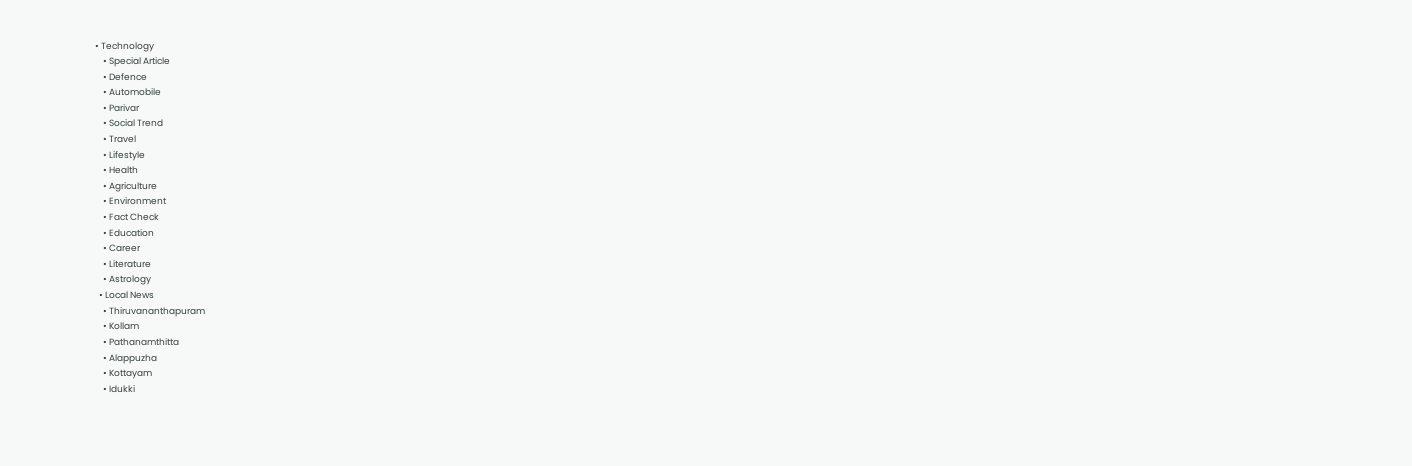• Technology
    • Special Article
    • Defence
    • Automobile
    • Parivar
    • Social Trend
    • Travel
    • Lifestyle
    • Health
    • Agriculture
    • Environment
    • Fact Check
    • Education
    • Career
    • Literature
    • Astrology
  • Local News
    • Thiruvananthapuram
    • Kollam
    • Pathanamthitta
    • Alappuzha
    • Kottayam
    • Idukki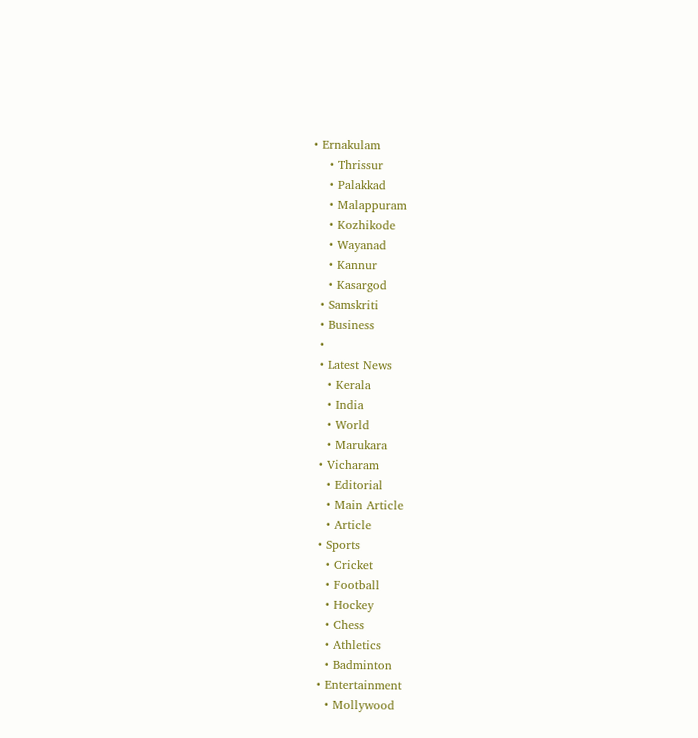• Ernakulam
    • Thrissur
    • Palakkad
    • Malappuram
    • Kozhikode
    • Wayanad
    • Kannur
    • Kasargod
  • Samskriti
  • Business
  •
  • Latest News
    • Kerala
    • India
    • World
    • Marukara
  • Vicharam
    • Editorial
    • Main Article
    • Article
  • Sports
    • Cricket
    • Football
    • Hockey
    • Chess
    • Athletics
    • Badminton
  • Entertainment
    • Mollywood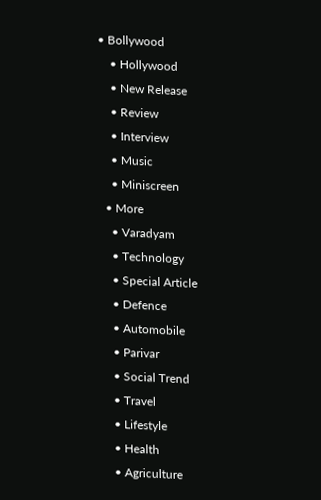• Bollywood
    • Hollywood
    • New Release
    • Review
    • Interview
    • Music
    • Miniscreen
  • More
    • Varadyam
    • Technology
    • Special Article
    • Defence
    • Automobile
    • Parivar
    • Social Trend
    • Travel
    • Lifestyle
    • Health
    • Agriculture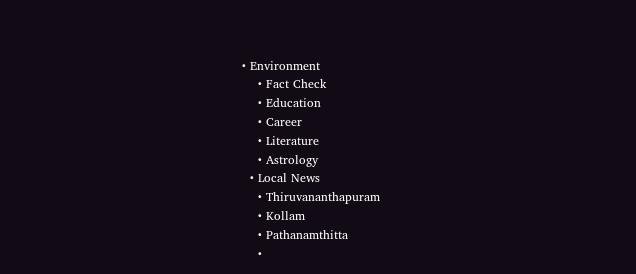• Environment
    • Fact Check
    • Education
    • Career
    • Literature
    • Astrology
  • Local News
    • Thiruvananthapuram
    • Kollam
    • Pathanamthitta
    •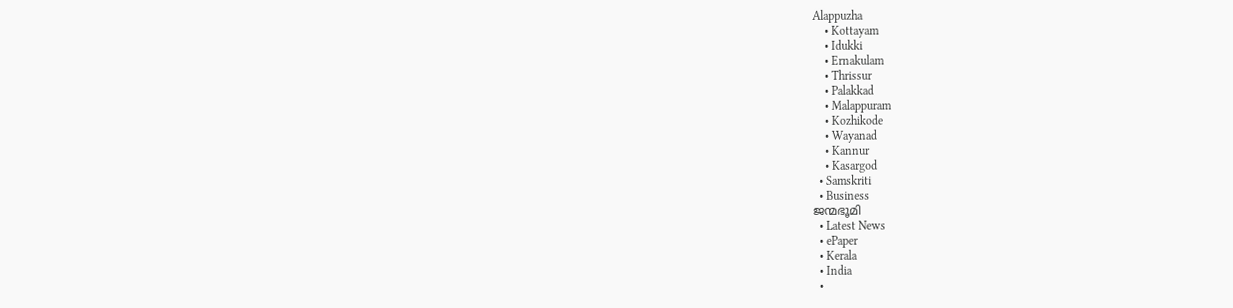Alappuzha
    • Kottayam
    • Idukki
    • Ernakulam
    • Thrissur
    • Palakkad
    • Malappuram
    • Kozhikode
    • Wayanad
    • Kannur
    • Kasargod
  • Samskriti
  • Business
ജന്മഭൂമി
  • Latest News
  • ePaper
  • Kerala
  • India
  •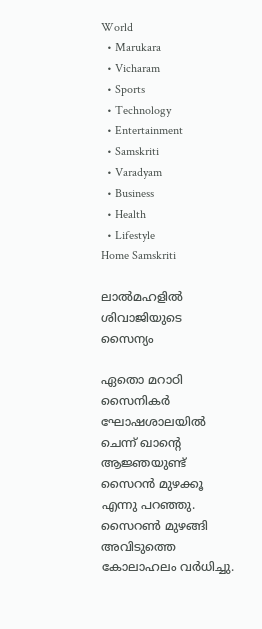World
  • Marukara
  • Vicharam
  • Sports
  • Technology
  • Entertainment
  • Samskriti
  • Varadyam
  • Business
  • Health
  • Lifestyle
Home Samskriti

ലാല്‍മഹളില്‍ ശിവാജിയുടെ സൈന്യം

ഏതൊ മറാഠി സൈനികര്‍ ഘോഷശാലയില്‍ ചെന്ന് ഖാന്റെ ആജ്ഞയുണ്ട് സൈറന്‍ മുഴക്കൂ എന്നു പറഞ്ഞു. സൈറണ്‍ മുഴങ്ങി അവിടുത്തെ കോലാഹലം വര്‍ധിച്ചു.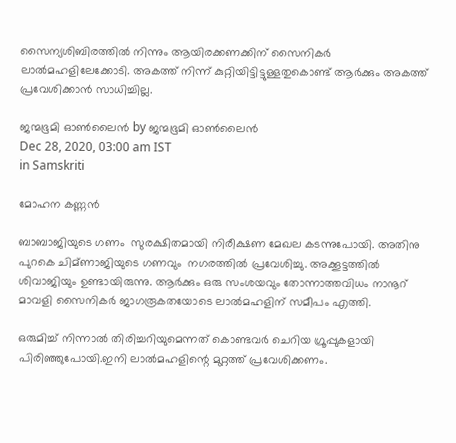സൈന്യശിബിരത്തില്‍ നിന്നും ആയിരക്കണക്കിന് സൈനികര്‍ ലാല്‍മഹളിലേക്കോടി. അകത്ത് നിന്ന് കുറ്റിയിട്ടിട്ടുള്ളതുകൊണ്ട് ആര്‍ക്കും അകത്ത് പ്രവേശിക്കാന്‍ സാധിച്ചില്ല.

ജന്മഭൂമി ഓണ്‍ലൈന്‍ by ജന്മഭൂമി ഓണ്‍ലൈന്‍
Dec 28, 2020, 03:00 am IST
in Samskriti

മോഹന കണ്ണന്‍

ബാബാജിയുടെ ഗണം  സുരക്ഷിതമായി നിരീക്ഷണ മേഖല കടന്നുപോയി. അതിനു പുറകെ ചിമ്ണാജിയുടെ ഗണവും  നഗരത്തില്‍ പ്രവേശിച്ചു. അക്കൂട്ടത്തില്‍ ശിവാജിയും ഉണ്ടായിരുന്നു. ആര്‍ക്കും ഒരു സംശയവും തോന്നാത്തവിധം നാനൂറ് മാവളി സൈനികര്‍ ജാഗരൂകതയോടെ ലാല്‍മഹളിന് സമീപം എത്തി.

ഒരുമിച്ച് നിന്നാല്‍ തിരിച്ചറിയുമെന്നത് കൊണ്ടവര്‍ ചെറിയ ഗ്രൂപ്പുകളായി പിരിഞ്ഞുപോയി.ഇനി ലാല്‍മഹളിന്റെ മുറ്റത്ത് പ്രവേശിക്കണം.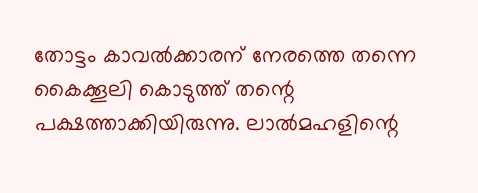തോട്ടം കാവല്‍ക്കാരന് നേരത്തെ തന്നെ കൈക്കൂലി കൊടുത്ത് തന്റെ പക്ഷത്താക്കിയിരുന്നു. ലാല്‍മഹളിന്റെ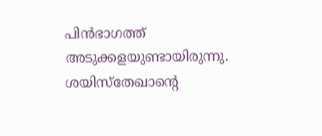പിന്‍ഭാഗത്ത് അടുക്കളയുണ്ടായിരുന്നു. ശയിസ്‌തേഖാന്റെ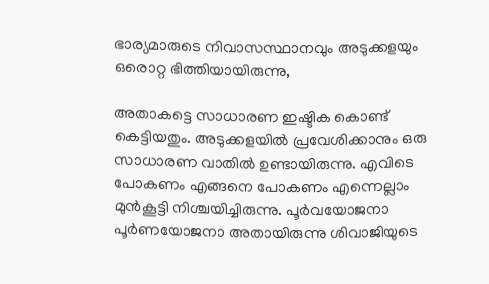ഭാര്യമാരുടെ നിവാസസ്ഥാനവും അടുക്കളയും ഒരൊറ്റ ഭിത്തിയായിരുന്നു,

അതാകട്ടെ സാധാരണ ഇഷ്ടിക കൊണ്ട് കെട്ടിയതും. അടുക്കളയില്‍ പ്രവേശിക്കാനും ഒരു സാധാരണ വാതില്‍ ഉണ്ടായിരുന്നു. എവിടെ പോകണം എങ്ങനെ പോകണം എന്നെല്ലാം മുന്‍കൂട്ടി നിശ്ചയിച്ചിരുന്നു. പൂര്‍വയോജനാ പൂര്‍ണയോജനാ അതായിരുന്നു ശിവാജിയുടെ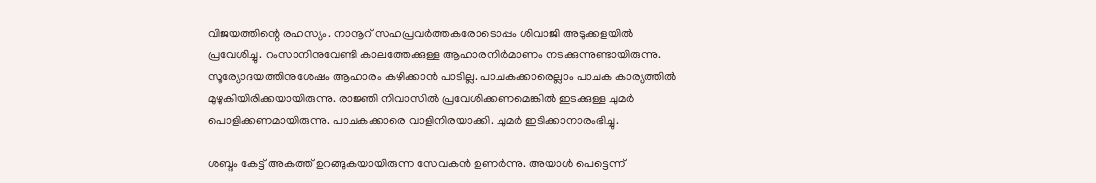വിജയത്തിന്റെ രഹസ്യം. നാനൂറ് സഹപ്രവര്‍ത്തകരോടൊപ്പം ശിവാജി അടുക്കളയില്‍ പ്രവേശിച്ചു. റംസാനിനുവേണ്ടി കാലത്തേക്കുള്ള ആഹാരനിര്‍മാണം നടക്കുന്നുണ്ടായിരുന്നു. സൂര്യോദയത്തിനുശേഷം ആഹാരം കഴിക്കാന്‍ പാടില്ല. പാചകക്കാരെല്ലാം പാചക കാര്യത്തില്‍ മുഴുകിയിരിക്കയായിരുന്നു. രാജ്ഞി നിവാസില്‍ പ്രവേശിക്കണമെങ്കില്‍ ഇടക്കുള്ള ചുമര്‍ പൊളിക്കണമായിരുന്നു. പാചകക്കാരെ വാളിനിരയാക്കി. ചുമര്‍ ഇടിക്കാനാരംഭിച്ചു.

ശബ്ദം കേട്ട് അകത്ത് ഉറങ്ങുകയായിരുന്ന സേവകന്‍ ഉണര്‍ന്നു. അയാള്‍ പെട്ടെന്ന്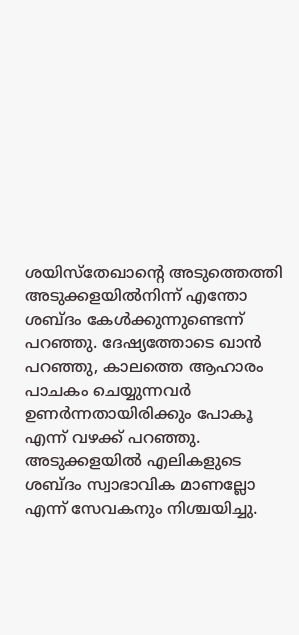ശയിസ്‌തേഖാന്റെ അടുത്തെത്തി അടുക്കളയില്‍നിന്ന് എന്തോ ശബ്ദം കേള്‍ക്കുന്നുണ്ടെന്ന് പറഞ്ഞു. ദേഷ്യത്തോടെ ഖാന്‍ പറഞ്ഞു, കാലത്തെ ആഹാരം പാചകം ചെയ്യുന്നവര്‍ ഉണര്‍ന്നതായിരിക്കും പോകൂ എന്ന് വഴക്ക് പറഞ്ഞു. അടുക്കളയില്‍ എലികളുടെ ശബ്ദം സ്വാഭാവിക മാണല്ലോ എന്ന് സേവകനും നിശ്ചയിച്ചു.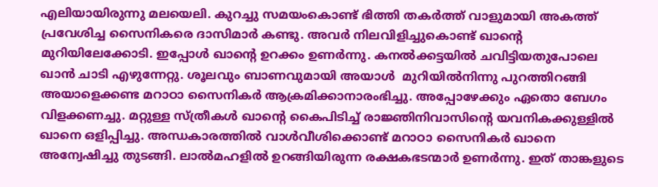എലിയായിരുന്നു മലയെലി. കുറച്ചു സമയംകൊണ്ട് ഭിത്തി തകര്‍ത്ത് വാളുമായി അകത്ത് പ്രവേശിച്ച സൈനികരെ ദാസിമാര്‍ കണ്ടു. അവര്‍ നിലവിളിച്ചുകൊണ്ട് ഖാന്റെ മുറിയിലേക്കോടി. ഇപ്പോള്‍ ഖാന്റെ ഉറക്കം ഉണര്‍ന്നു. കനല്‍ക്കട്ടയില്‍ ചവിട്ടിയതുപോലെ ഖാന്‍ ചാടി എഴുന്നേറ്റു. ശൂലവും ബാണവുമായി അയാള്‍  മുറിയില്‍നിന്നു പുറത്തിറങ്ങി അയാളെക്കണ്ട മറാഠാ സൈനികര്‍ ആക്രമിക്കാനാരംഭിച്ചു. അപ്പോഴേക്കും ഏതൊ ബേഗം വിളക്കണച്ചു. മറ്റുള്ള സ്ത്രീകള്‍ ഖാന്റെ കൈപിടിച്ച് രാജ്ഞിനിവാസിന്റെ യവനികക്കുള്ളില്‍ ഖാനെ ഒളിപ്പിച്ചു. അന്ധകാരത്തില്‍ വാള്‍വീശിക്കൊണ്ട് മറാഠാ സൈനികര്‍ ഖാനെ അന്വേഷിച്ചു തുടങ്ങി. ലാല്‍മഹളില്‍ ഉറങ്ങിയിരുന്ന രക്ഷകഭടന്മാര്‍ ഉണര്‍ന്നു. ഇത് താങ്കളുടെ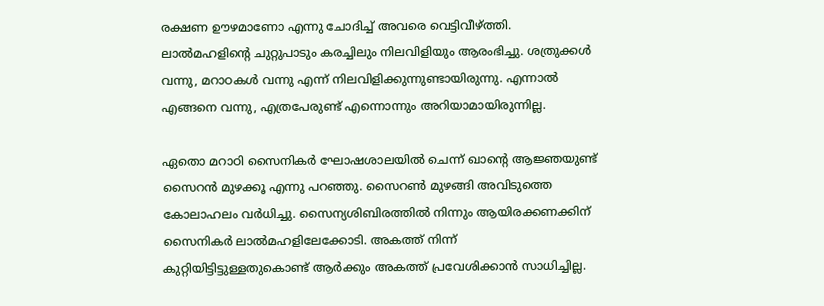രക്ഷണ ഊഴമാണോ എന്നു ചോദിച്ച് അവരെ വെട്ടിവീഴ്‌ത്തി. ലാല്‍മഹളിന്റെ ചുറ്റുപാടും കരച്ചിലും നിലവിളിയും ആരംഭിച്ചു. ശത്രുക്കള്‍ വന്നു, മറാഠകള്‍ വന്നു എന്ന് നിലവിളിക്കുന്നുണ്ടായിരുന്നു. എന്നാല്‍ എങ്ങനെ വന്നു, എത്രപേരുണ്ട് എന്നൊന്നും അറിയാമായിരുന്നില്ല.

ഏതൊ മറാഠി സൈനികര്‍ ഘോഷശാലയില്‍ ചെന്ന് ഖാന്റെ ആജ്ഞയുണ്ട് സൈറന്‍ മുഴക്കൂ എന്നു പറഞ്ഞു. സൈറണ്‍ മുഴങ്ങി അവിടുത്തെ കോലാഹലം വര്‍ധിച്ചു. സൈന്യശിബിരത്തില്‍ നിന്നും ആയിരക്കണക്കിന് സൈനികര്‍ ലാല്‍മഹളിലേക്കോടി. അകത്ത് നിന്ന് കുറ്റിയിട്ടിട്ടുള്ളതുകൊണ്ട് ആര്‍ക്കും അകത്ത് പ്രവേശിക്കാന്‍ സാധിച്ചില്ല.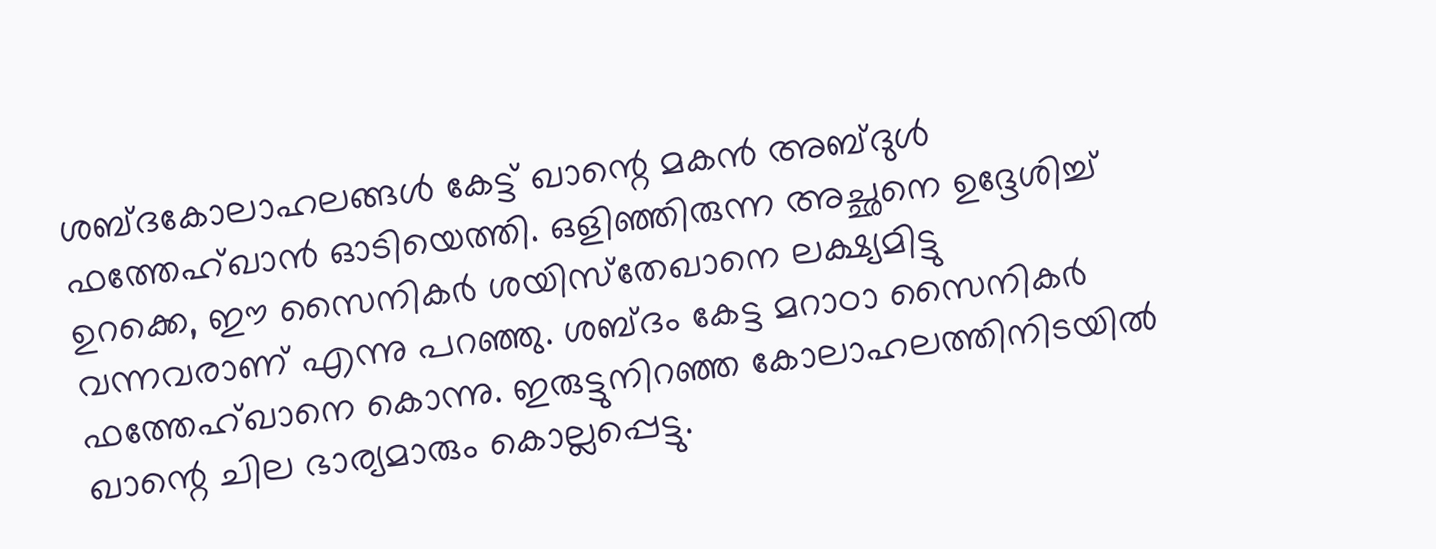ശബ്ദകോലാഹലങ്ങള്‍ കേട്ട് ഖാന്റെ മകന്‍ അബ്ദുള്‍ ഫത്തേഹ്ഖാന്‍ ഓടിയെത്തി. ഒളിഞ്ഞിരുന്ന അച്ഛനെ ഉദ്ദേശിച്ച് ഉറക്കെ, ഈ സൈനികര്‍ ശയിസ്‌തേഖാനെ ലക്ഷ്യമിട്ടു വന്നവരാണ് എന്നു പറഞ്ഞു. ശബ്ദം കേട്ട മറാഠാ സൈനികര്‍ ഫത്തേഹ്ഖാനെ കൊന്നു. ഇരുട്ടുനിറഞ്ഞ കോലാഹലത്തിനിടയില്‍ ഖാന്റെ ചില ഭാര്യമാരും കൊല്ലപ്പെട്ടു.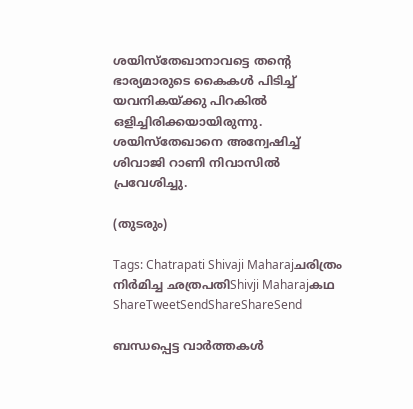ശയിസ്‌തേഖാനാവട്ടെ തന്റെ ഭാര്യമാരുടെ കൈകള്‍ പിടിച്ച് യവനികയ്‌ക്കു പിറകില്‍ ഒളിച്ചിരിക്കയായിരുന്നു. ശയിസ്‌തേഖാനെ അന്വേഷിച്ച് ശിവാജി റാണി നിവാസില്‍ പ്രവേശിച്ചു.

(തുടരും)

Tags: Chatrapati Shivaji Maharajചരിത്രം നിര്‍മിച്ച ഛത്രപതിShivji Maharajകഥ
ShareTweetSendShareShareSend

ബന്ധപ്പെട്ട വാര്‍ത്തകള്‍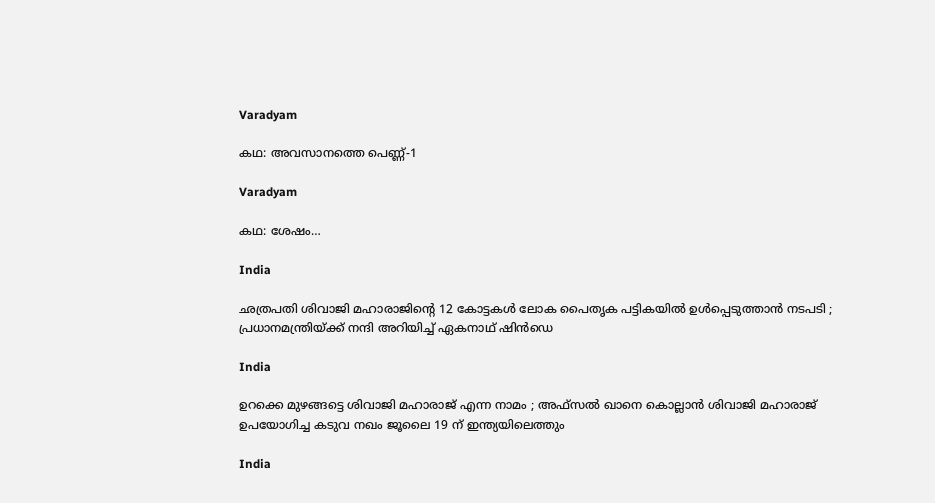Varadyam

കഥ: അവസാനത്തെ പെണ്ണ്-1

Varadyam

കഥ: ശേഷം…

India

ഛത്രപതി ശിവാജി മഹാരാജിന്റെ 12 കോട്ടകൾ ലോക പൈതൃക പട്ടികയിൽ ഉൾപ്പെടുത്താൻ നടപടി ; പ്രധാനമന്ത്രിയ്‌ക്ക് നന്ദി അറിയിച്ച് ഏകനാഥ് ഷിൻഡെ

India

ഉറക്കെ മുഴങ്ങട്ടെ ശിവാജി മഹാരാജ് എന്ന നാമം ; അഫ്സൽ ഖാനെ കൊല്ലാൻ ശിവാജി മഹാരാജ് ഉപയോഗിച്ച കടുവ നഖം ജൂലൈ 19 ന് ഇന്ത്യയിലെത്തും

India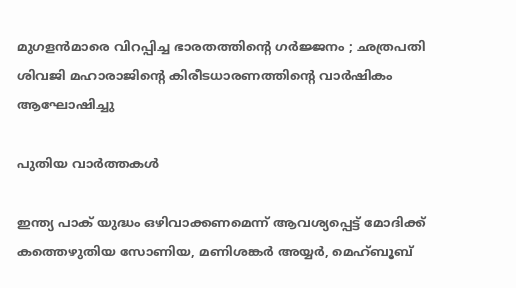മുഗളൻമാരെ വിറപ്പിച്ച ഭാരതത്തിന്റെ ഗർജ്ജനം ; ഛത്രപതി ശിവജി മഹാരാജിന്റെ കിരീടധാരണത്തിന്റെ വാർഷികം ആഘോഷിച്ചു

പുതിയ വാര്‍ത്തകള്‍

ഇന്ത്യ പാക് യുദ്ധം ഒഴിവാക്കണമെന്ന് ആവശ്യപ്പെട്ട് മോദിക്ക് കത്തെഴുതിയ സോണിയ, മണിശങ്കര്‍ അയ്യര്‍, മെഹ്ബൂബ്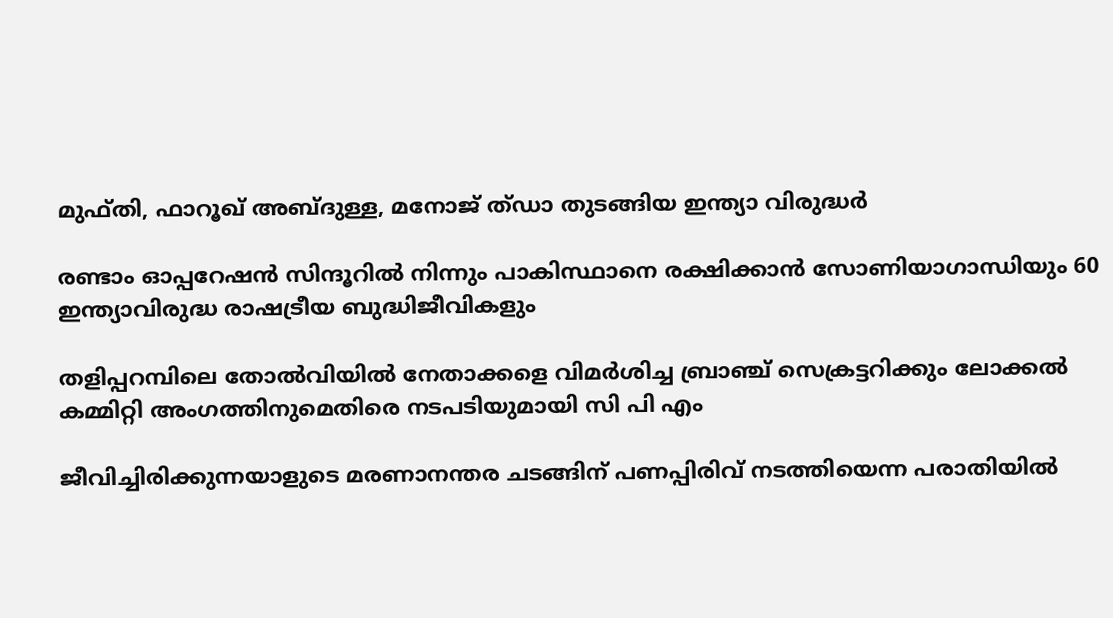മുഫ്തി, ഫാറൂഖ് അബ്ദുള്ള, മനോജ് ത്ഡാ തുടങ്ങിയ ഇന്ത്യാ വിരുദ്ധര്‍

രണ്ടാം ഓപ്പറേഷന്‍ സിന്ദൂറില്‍ നിന്നും പാകിസ്ഥാനെ രക്ഷിക്കാന്‍ സോണിയാഗാന്ധിയും 60 ഇന്ത്യാവിരുദ്ധ രാഷട്രീയ ബുദ്ധിജീവികളും

തളിപ്പറമ്പിലെ തോല്‍വിയില്‍ നേതാക്കളെ വിമര്‍ശിച്ച ബ്രാഞ്ച് സെക്രട്ടറിക്കും ലോക്കല്‍ കമ്മിറ്റി അംഗത്തിനുമെതിരെ നടപടിയുമായി സി പി എം

ജീവിച്ചിരിക്കുന്നയാളുടെ മരണാനന്തര ചടങ്ങിന് പണപ്പിരിവ് നടത്തിയെന്ന പരാതിയില്‍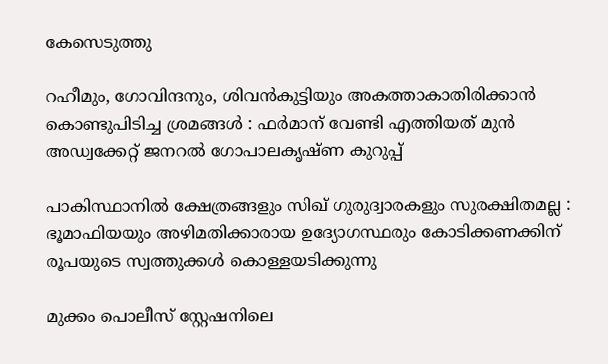കേസെടുത്തു

റഹീമും, ഗോവിന്ദനും, ശിവൻകുട്ടിയും അകത്താകാതിരിക്കാൻ കൊണ്ടുപിടിച്ച ശ്രമങ്ങൾ : ഫർമാന് വേണ്ടി എത്തിയത് മുൻ അഡ്വക്കേറ്റ് ജനറൽ ഗോപാലകൃഷ്ണ കുറുപ്പ്

പാകിസ്ഥാനിൽ ക്ഷേത്രങ്ങളും സിഖ് ഗുരുദ്വാരകളും സുരക്ഷിതമല്ല : ഭൂമാഫിയയും അഴിമതിക്കാരായ ഉദ്യോഗസ്ഥരും കോടിക്കണക്കിന് രൂപയുടെ സ്വത്തുക്കൾ കൊള്ളയടിക്കുന്നു

മുക്കം പൊലീസ് സ്റ്റേഷനിലെ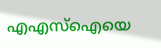എഎസ്‌ഐയെ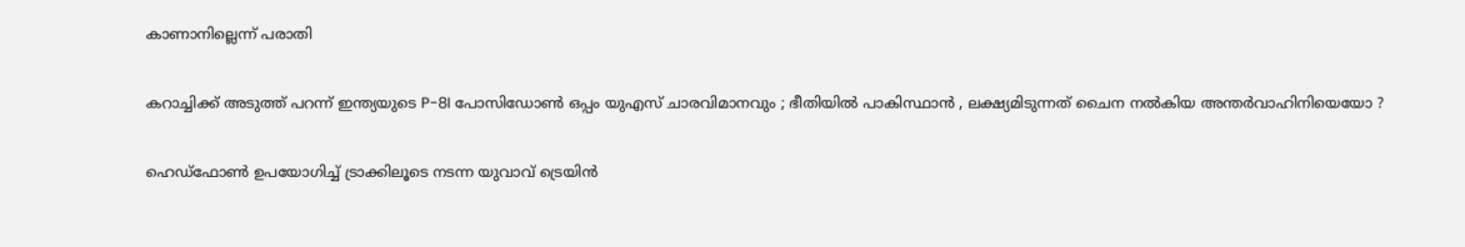കാണാനില്ലെന്ന് പരാതി

കറാച്ചിക്ക് അടുത്ത് പറന്ന് ഇന്ത്യയുടെ P-8I പോസിഡോൺ ഒപ്പം യുഎസ് ചാരവിമാനവും ; ഭീതിയിൽ പാകിസ്ഥാൻ , ലക്ഷ്യമിടുന്നത് ചൈന നൽകിയ അന്തർവാഹിനിയെയോ ?

ഹെഡ്ഫോണ്‍ ഉപയോഗിച്ച് ട്രാക്കിലൂടെ നടന്ന യുവാവ് ട്രെയിന്‍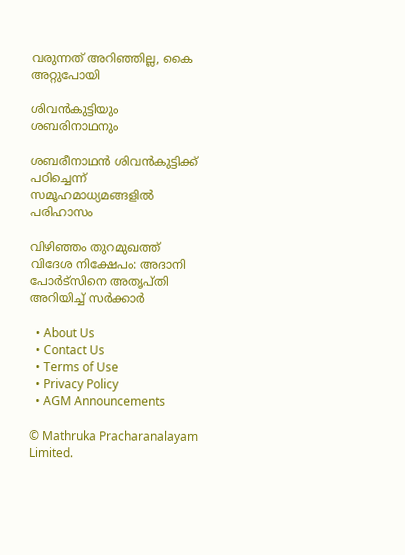വരുന്നത് അറിഞ്ഞില്ല, കൈ അറ്റുപോയി

ശിവന്‍കുട്ടിയും ശബരിനാഥനും

ശബരീനാഥന്‍ ശിവന്‍കുട്ടിക്ക് പഠിച്ചെന്ന് സമൂഹമാധ്യമങ്ങളി‍ല്‍ പരിഹാസം

വിഴിഞ്ഞം തുറമുഖത്ത് വിദേശ നിക്ഷേപം: അദാനി പോര്‍ട്‌സിനെ അതൃപ്തി അറിയിച്ച് സര്‍ക്കാര്‍

  • About Us
  • Contact Us
  • Terms of Use
  • Privacy Policy
  • AGM Announcements

© Mathruka Pracharanalayam Limited.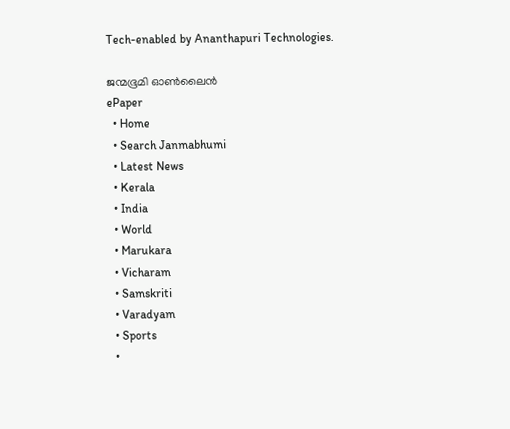Tech-enabled by Ananthapuri Technologies.

ജന്മഭൂമി ഓണ്‍ലൈന്‍
ePaper
  • Home
  • Search Janmabhumi
  • Latest News
  • Kerala
  • India
  • World
  • Marukara
  • Vicharam
  • Samskriti
  • Varadyam
  • Sports
  •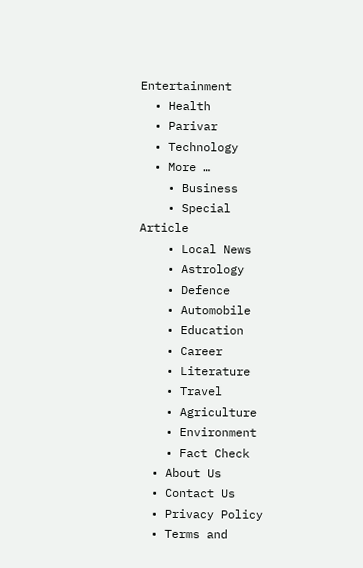Entertainment
  • Health
  • Parivar
  • Technology
  • More …
    • Business
    • Special Article
    • Local News
    • Astrology
    • Defence
    • Automobile
    • Education
    • Career
    • Literature
    • Travel
    • Agriculture
    • Environment
    • Fact Check
  • About Us
  • Contact Us
  • Privacy Policy
  • Terms and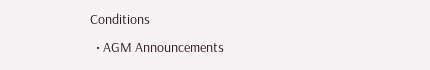Conditions
  • AGM Announcements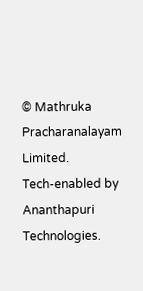© Mathruka Pracharanalayam Limited.
Tech-enabled by Ananthapuri Technologies.